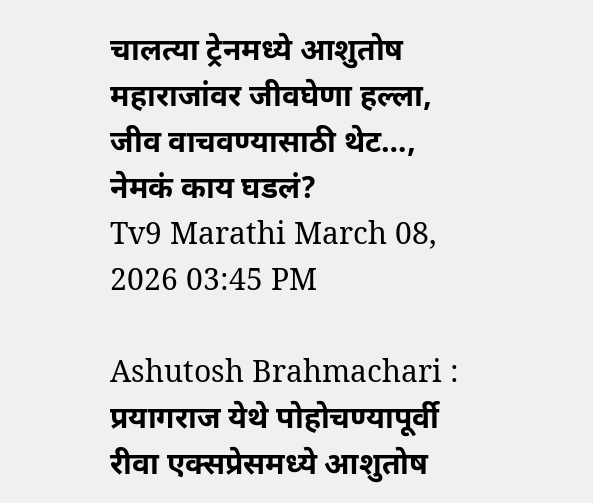चालत्या ट्रेनमध्ये आशुतोष महाराजांवर जीवघेणा हल्ला, जीव वाचवण्यासाठी थेट…, नेमकं काय घडलं?
Tv9 Marathi March 08, 2026 03:45 PM

Ashutosh Brahmachari : प्रयागराज येथे पोहोचण्यापूर्वी रीवा एक्सप्रेसमध्ये आशुतोष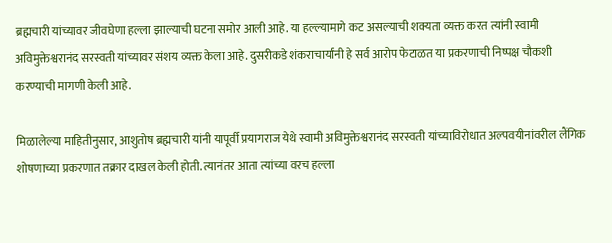ब्रह्मचारी यांच्यावर जीवघेणा हल्ला झाल्याची घटना समोर आली आहे. या हल्ल्यामागे कट असल्याची शक्यता व्यक्त करत त्यांनी स्वामी अविमुक्तेश्वरानंद सरस्वती यांच्यावर संशय व्यक्त केला आहे. दुसरीकडे शंकराचार्यांनी हे सर्व आरोप फेटाळत या प्रकरणाची निष्पक्ष चौकशी करण्याची मागणी केली आहे.

मिळालेल्या माहितीनुसार, आशुतोष ब्रह्मचारी यांनी यापूर्वी प्रयागराज येथे स्वामी अविमुक्तेश्वरानंद सरस्वती यांच्याविरोधात अल्पवयीनांवरील लैंगिक शोषणाच्या प्रकरणात तक्रार दाखल केली होती. त्यानंतर आता त्यांच्या वरच हल्ला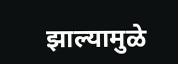झाल्यामुळे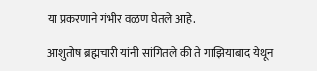या प्रकरणाने गंभीर वळण घेतले आहे.

आशुतोष ब्रह्मचारी यांनी सांगितले की ते गाझियाबाद येथून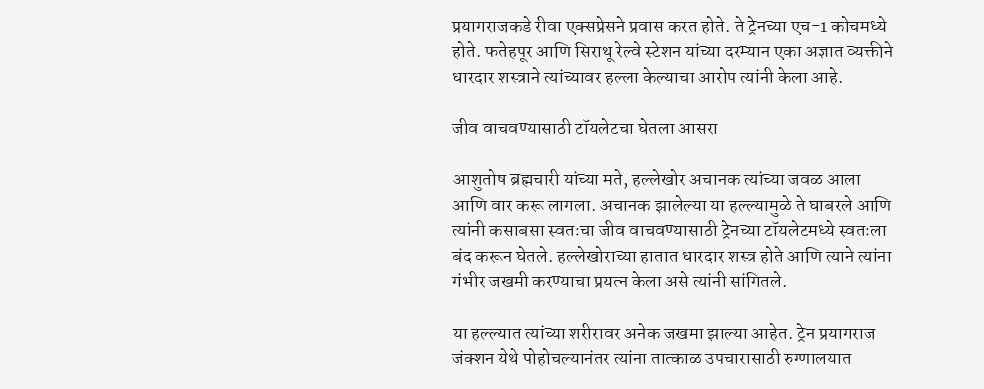प्रयागराजकडे रीवा एक्सप्रेसने प्रवास करत होते. ते ट्रेनच्या एच-1 कोचमध्ये होते. फतेहपूर आणि सिराथू रेल्वे स्टेशन यांच्या दरम्यान एका अज्ञात व्यक्तीने धारदार शस्त्राने त्यांच्यावर हल्ला केल्याचा आरोप त्यांनी केला आहे.

जीव वाचवण्यासाठी टॉयलेटचा घेतला आसरा

आशुतोष ब्रह्मचारी यांच्या मते, हल्लेखोर अचानक त्यांच्या जवळ आला आणि वार करू लागला. अचानक झालेल्या या हल्ल्यामुळे ते घाबरले आणि त्यांनी कसाबसा स्वतःचा जीव वाचवण्यासाठी ट्रेनच्या टॉयलेटमध्ये स्वतःला बंद करून घेतले. हल्लेखोराच्या हातात धारदार शस्त्र होते आणि त्याने त्यांना गंभीर जखमी करण्याचा प्रयत्न केला असे त्यांनी सांगितले.

या हल्ल्यात त्यांच्या शरीरावर अनेक जखमा झाल्या आहेत. ट्रेन प्रयागराज जंक्शन येथे पोहोचल्यानंतर त्यांना तात्काळ उपचारासाठी रुग्णालयात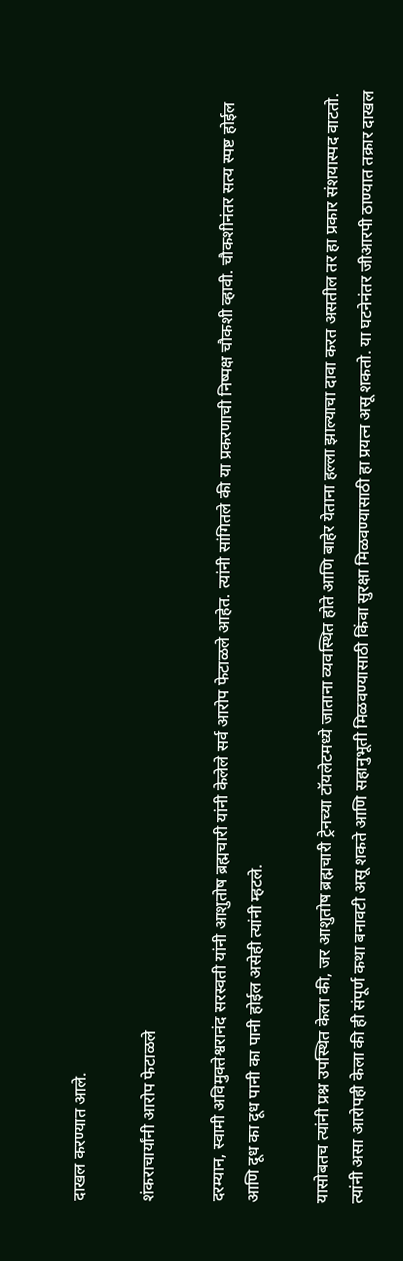दाखल करण्यात आले.

शंकराचार्यांनी आरोप फेटाळले

दरम्यान, स्वामी अविमुक्तेश्वरानंद सरस्वती यांनी आशुतोष ब्रह्मचारी यांनी केलेले सर्व आरोप फेटाळले आहेत. त्यांनी सांगितले की या प्रकरणाची निष्पक्ष चौकशी व्हावी. चौकशीनंतर सत्य स्पष्ट होईल आणि दूध का दूध पानी का पानी होईल असेही त्यांनी म्हटले.

यासोबतच त्यांनी प्रश्न उपस्थित केला की, जर आशुतोष ब्रह्मचारी ट्रेनच्या टॉयलेटमध्ये जाताना व्यवस्थित होते आणि बाहेर येताना हल्ला झाल्याचा दावा करत असतील तर हा प्रकार संशयास्पद वाटतो. त्यांनी असा आरोपही केला की ही संपूर्ण कथा बनावटी असू शकते आणि सहानुभूती मिळवण्यासाठी किंवा सुरक्षा मिळवण्यासाठी हा प्रयत्न असू शकतो. या घटनेनंतर जीआरपी ठाण्यात तक्रार दाखल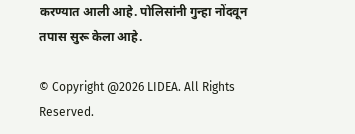करण्यात आली आहे. पोलिसांनी गुन्हा नोंदवून तपास सुरू केला आहे.

© Copyright @2026 LIDEA. All Rights Reserved.